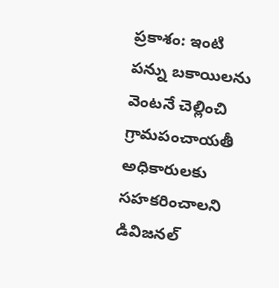ప్రకాశం: ఇంటి పన్ను బకాయిలను వెంటనే చెల్లించి గ్రామపంచాయతీ అధికారులకు సహకరించాలని డివిజనల్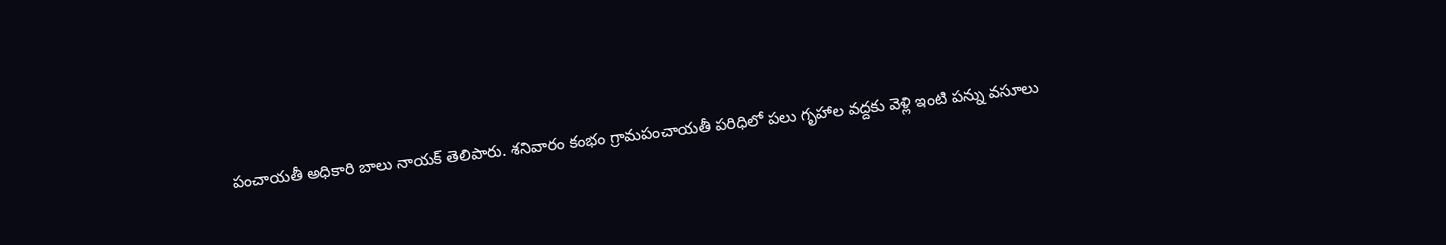పంచాయతీ అధికారి బాలు నాయక్ తెలిపారు. శనివారం కంభం గ్రామపంచాయతీ పరిధిలో పలు గృహాల వద్దకు వెళ్లి ఇంటి పన్ను వసూలు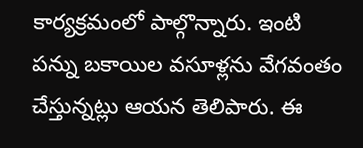కార్యక్రమంలో పాల్గొన్నారు. ఇంటి పన్ను బకాయిల వసూళ్లను వేగవంతం చేస్తున్నట్లు ఆయన తెలిపారు. ఈ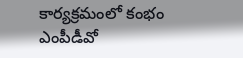కార్యక్రమంలో కంభం ఎంపీడీవో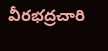వీరభద్రచారి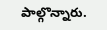పాల్గొన్నారు.